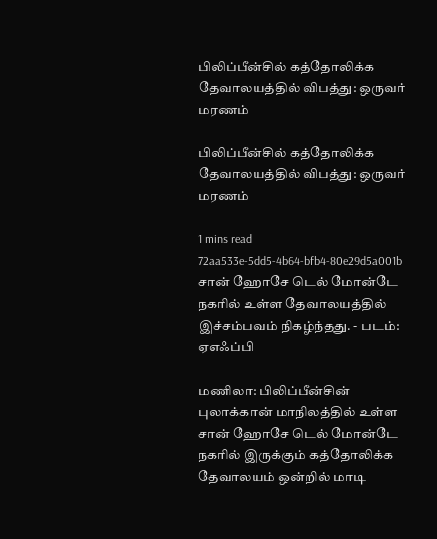பிலிப்பீன்சில் கத்தோலிக்க தேவாலயத்தில் விபத்து: ஒருவர் மரணம்

பிலிப்பீன்சில் கத்தோலிக்க தேவாலயத்தில் விபத்து: ஒருவர் மரணம்

1 mins read
72aa533e-5dd5-4b64-bfb4-80e29d5a001b
சான் ஹோசே டெல் மோன்டே நகரில் உள்ள தேவாலயத்தில் இச்சம்பவம் நிகழ்ந்தது. - படம்: ஏஎஃப்பி

மணிலா: பிலிப்பீன்சின் புலாக்கான் மாநிலத்தில் உள்ள சான் ஹோசே டெல் மோன்டே நகரில் இருக்கும் கத்தோலிக்க தேவாலயம் ஒன்றில் மாடி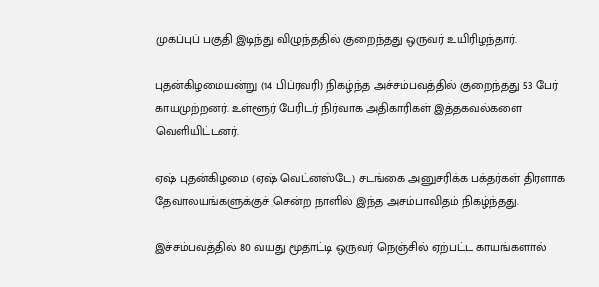முகப்புப் பகுதி இடிந்து விழுந்ததில் குறைந்தது ஒருவர் உயிரிழந்தார்.

புதன்கிழமையன்று (14 பிப்ரவரி) நிகழ்ந்த அச்சம்பவத்தில் குறைந்தது 53 பேர் காயமுற்றனர். உள்ளூர் பேரிடர் நிர்வாக அதிகாரிகள் இத்தகவல்களை வெளியிட்டனர்.

ஏ‌ஷ் புதன்கிழமை (ஏ‌ஷ் வெட்னஸ்டே) சடங்கை அனுசரிக்க பக்தர்கள் திரளாக தேவாலயங்களுக்குச் சென்ற நாளில் இந்த அசம்பாவிதம் நிகழ்ந்தது.

இச்சம்பவத்தில் 80 வயது மூதாட்டி ஒருவர் நெஞ்சில் ஏற்பட்ட காயங்களால்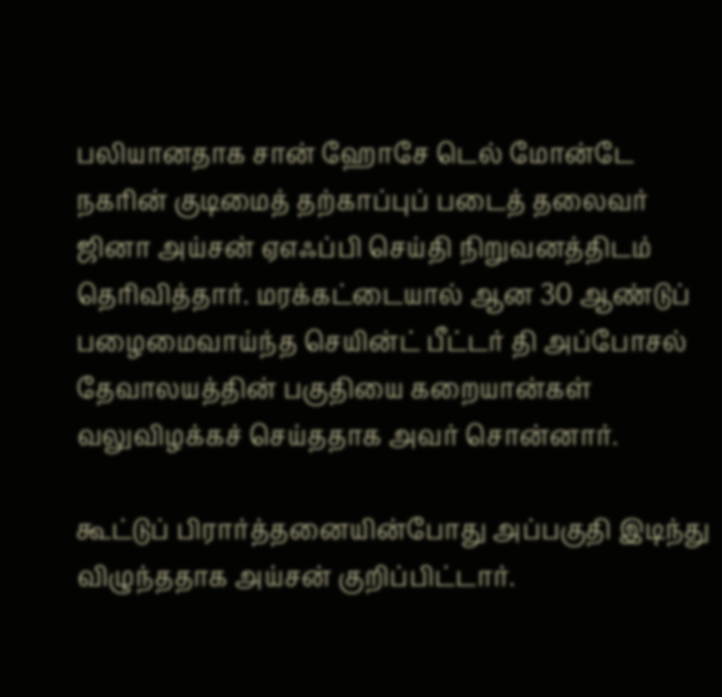பலியானதாக சான் ஹோசே டெல் மோன்டே நகரின் குடிமைத் தற்காப்புப் படைத் தலைவர் ஜினா அய்சன் ஏஎஃப்பி செய்தி நிறுவனத்திடம் தெரிவித்தார். மரக்கட்டையால் ஆன 30 ஆண்டுப் பழைமைவாய்ந்த செயின்ட் பீட்டர் தி அப்போசல் தேவாலயத்தின் பகுதியை கறையான்கள் வலுவிழக்கச் செய்ததாக அவர் சொன்னார்.

கூட்டுப் பிரார்த்தனையின்போது அப்பகுதி இடிந்து விழுந்ததாக அய்சன் குறிப்பிட்டார்.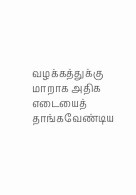வழக்கத்துக்கு மாறாக அதிக எடையைத் தாங்கவேண்டிய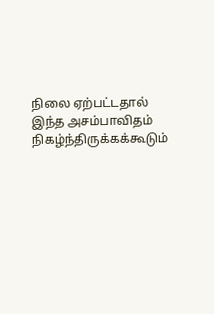நிலை ஏற்பட்டதால் இந்த அசம்பாவிதம் நிகழ்ந்திருக்கக்கூடும்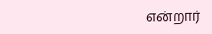என்றார்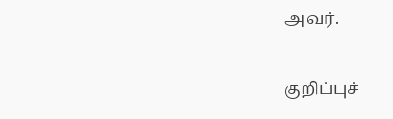அவர்.

குறிப்புச்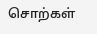சொற்கள்